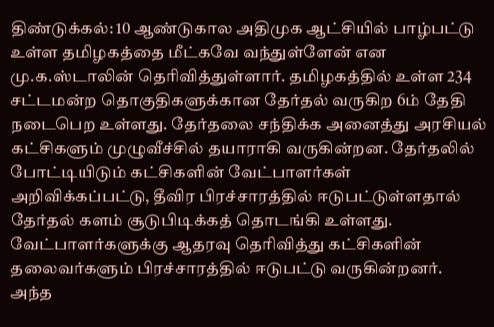திண்டுக்கல்: 10 ஆண்டுகால அதிமுக ஆட்சியில் பாழ்பட்டு உள்ள தமிழகத்தை மீட்கவே வந்துள்ளேன் என மு.க.ஸ்டாலின் தெரிவித்துள்ளார். தமிழகத்தில் உள்ள 234 சட்டமன்ற தொகுதிகளுக்கான தேர்தல் வருகிற 6ம் தேதி நடைபெற உள்ளது. தேர்தலை சந்திக்க அனைத்து அரசியல் கட்சிகளும் முழுவீச்சில் தயாராகி வருகின்றன. தேர்தலில் போட்டியிடும் கட்சிகளின் வேட்பாளர்கள் அறிவிக்கப்பட்டு, தீவிர பிரச்சாரத்தில் ஈடுபட்டுள்ளதால் தேர்தல் களம் சூடுபிடிக்கத் தொடங்கி உள்ளது. வேட்பாளர்களுக்கு ஆதரவு தெரிவித்து கட்சிகளின் தலைவர்களும் பிரச்சாரத்தில் ஈடுபட்டு வருகின்றனர்.
அந்த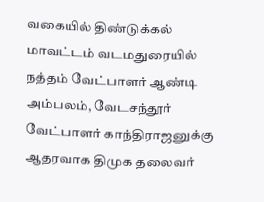வகையில் திண்டுக்கல் மாவட்டம் வடமதுரையில் நத்தம் வேட்பாளர் ஆண்டி அம்பலம், வேடசந்தூர் வேட்பாளர் காந்திராஜனுக்கு ஆதரவாக திமுக தலைவர்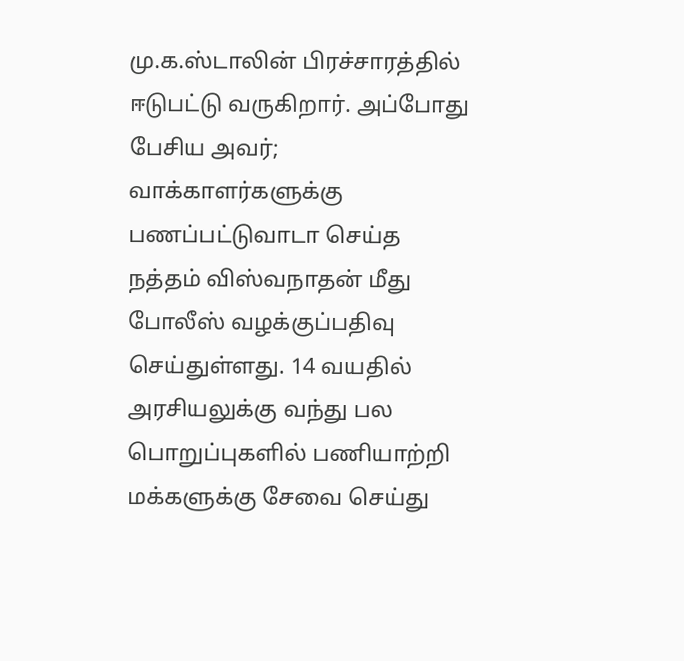மு.க.ஸ்டாலின் பிரச்சாரத்தில் ஈடுபட்டு வருகிறார். அப்போது பேசிய அவர்; வாக்காளர்களுக்கு பணப்பட்டுவாடா செய்த நத்தம் விஸ்வநாதன் மீது போலீஸ் வழக்குப்பதிவு செய்துள்ளது. 14 வயதில் அரசியலுக்கு வந்து பல பொறுப்புகளில் பணியாற்றி மக்களுக்கு சேவை செய்து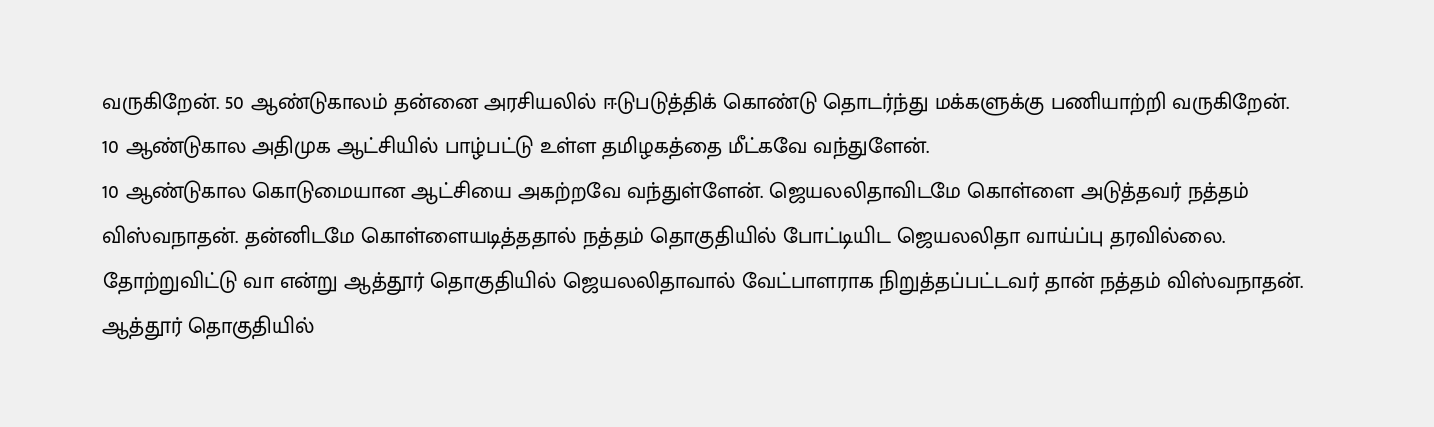வருகிறேன். 50 ஆண்டுகாலம் தன்னை அரசியலில் ஈடுபடுத்திக் கொண்டு தொடர்ந்து மக்களுக்கு பணியாற்றி வருகிறேன். 10 ஆண்டுகால அதிமுக ஆட்சியில் பாழ்பட்டு உள்ள தமிழகத்தை மீட்கவே வந்துளேன்.
10 ஆண்டுகால கொடுமையான ஆட்சியை அகற்றவே வந்துள்ளேன். ஜெயலலிதாவிடமே கொள்ளை அடுத்தவர் நத்தம் விஸ்வநாதன். தன்னிடமே கொள்ளையடித்ததால் நத்தம் தொகுதியில் போட்டியிட ஜெயலலிதா வாய்ப்பு தரவில்லை. தோற்றுவிட்டு வா என்று ஆத்தூர் தொகுதியில் ஜெயலலிதாவால் வேட்பாளராக நிறுத்தப்பட்டவர் தான் நத்தம் விஸ்வநாதன். ஆத்தூர் தொகுதியில்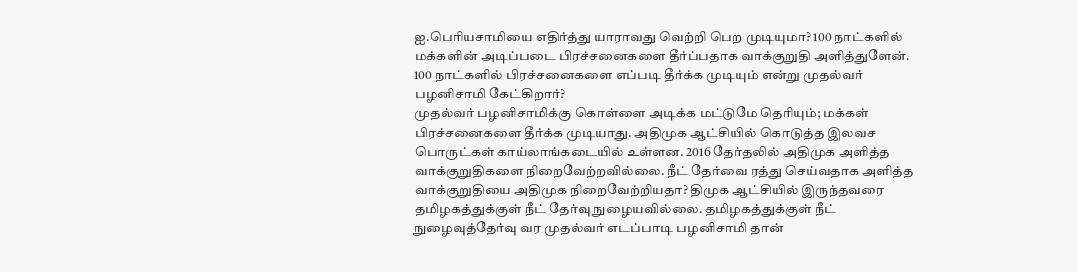ஐ.பெரியசாமியை எதிர்த்து யாராவது வெற்றி பெற முடியுமா? 100 நாட்களில் மக்களின் அடிப்படை பிரச்சனைகளை தீர்ப்பதாக வாக்குறுதி அளித்துளேன். 100 நாட்களில் பிரச்சனைகளை எப்படி தீர்க்க முடியும் என்று முதல்வர் பழனிசாமி கேட்கிறார்?
முதல்வர் பழனிசாமிக்கு கொள்ளை அடிக்க மட்டுமே தெரியும்; மக்கள் பிரச்சனைகளை தீர்க்க முடியாது. அதிமுக ஆட்சியில் கொடுத்த இலவச பொருட்கள் காய்லாங்கடையில் உள்ளன. 2016 தேர்தலில் அதிமுக அளித்த வாக்குறுதிகளை நிறைவேற்றவில்லை. நீட் தேர்வை ரத்து செய்வதாக அளித்த வாக்குறுதியை அதிமுக நிறைவேற்றியதா? திமுக ஆட்சியில் இருந்தவரை தமிழகத்துக்குள் நீட் தேர்வு நுழையவில்லை. தமிழகத்துக்குள் நீட் நுழைவுத்தேர்வு வர முதல்வர் எடப்பாடி பழனிசாமி தான்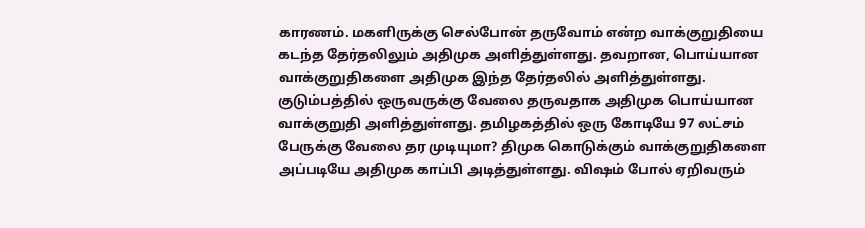காரணம். மகளிருக்கு செல்போன் தருவோம் என்ற வாக்குறுதியை கடந்த தேர்தலிலும் அதிமுக அளித்துள்ளது. தவறான, பொய்யான வாக்குறுதிகளை அதிமுக இந்த தேர்தலில் அளித்துள்ளது.
குடும்பத்தில் ஒருவருக்கு வேலை தருவதாக அதிமுக பொய்யான வாக்குறுதி அளித்துள்ளது. தமிழகத்தில் ஒரு கோடியே 97 லட்சம் பேருக்கு வேலை தர முடியுமா? திமுக கொடுக்கும் வாக்குறுதிகளை அப்படியே அதிமுக காப்பி அடித்துள்ளது. விஷம் போல் ஏறிவரும்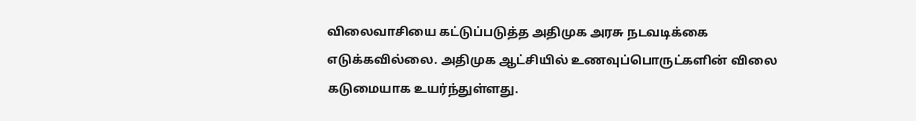விலைவாசியை கட்டுப்படுத்த அதிமுக அரசு நடவடிக்கை எடுக்கவில்லை. அதிமுக ஆட்சியில் உணவுப்பொருட்களின் விலை கடுமையாக உயர்ந்துள்ளது.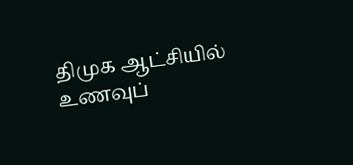திமுக ஆட்சியில் உணவுப்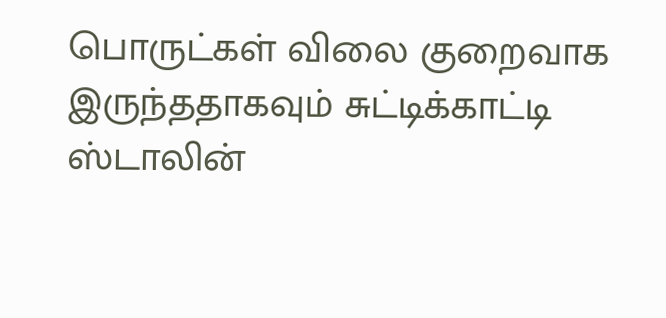பொருட்கள் விலை குறைவாக இருந்ததாகவும் சுட்டிக்காட்டி ஸ்டாலின்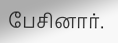பேசினார்.